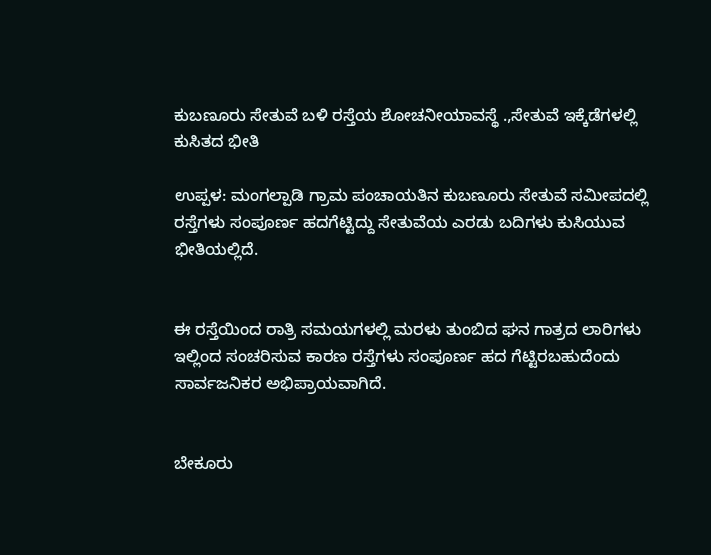ಕುಬಣೂರು ಸೇತುವೆ ಬಳಿ ರಸ್ತೆಯ ಶೋಚನೀಯಾವಸ್ಥೆ .,ಸೇತುವೆ ಇಕ್ಕೆಡೆಗಳಲ್ಲಿ ಕುಸಿತದ ಭೀತಿ

ಉಪ್ಪಳ: ಮಂಗಲ್ಪಾಡಿ ಗ್ರಾಮ ಪಂಚಾಯತಿನ ಕುಬಣೂರು ಸೇತುವೆ ಸಮೀಪದಲ್ಲಿ ರಸ್ತೆಗಳು ಸಂಪೂರ್ಣ ಹದಗೆಟ್ಟಿದ್ದು ಸೇತುವೆಯ ಎರಡು ಬದಿಗಳು ಕುಸಿಯುವ ಭೀತಿಯಲ್ಲಿದೆ.


ಈ ರಸ್ತೆಯಿಂದ ರಾತ್ರಿ ಸಮಯಗಳಲ್ಲಿ ಮರಳು ತುಂಬಿದ ಘನ ಗಾತ್ರದ ಲಾರಿಗಳು ಇಲ್ಲಿಂದ ಸಂಚರಿಸುವ ಕಾರಣ ರಸ್ತೆಗಳು ಸಂಪೂರ್ಣ ಹದ ಗೆಟ್ಟಿರಬಹುದೆಂದು ಸಾರ್ವಜನಿಕರ ಅಭಿಪ್ರಾಯವಾಗಿದೆ.


ಬೇಕೂರು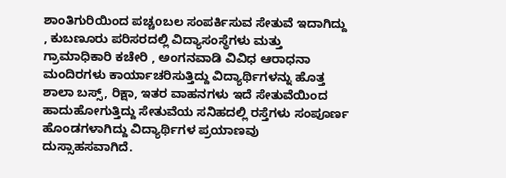ಶಾಂತಿಗುರಿಯಿಂದ ಪಚ್ಚoಬಲ ಸಂಪರ್ಕಿಸುವ ಸೇತುವೆ ಇದಾಗಿದ್ದು , ಕುಬಣೂರು ಪರಿಸರದಲ್ಲಿ ವಿದ್ಯಾಸಂಸ್ಥೆಗಳು ಮತ್ತು ಗ್ರಾಮಾಧಿಕಾರಿ ಕಚೇರಿ , ಅಂಗನವಾಡಿ ವಿವಿಧ ಆರಾಧನಾ ಮಂದಿರಗಳು ಕಾರ್ಯಾಚರಿಸುತ್ತಿದ್ದು ವಿದ್ಯಾರ್ಥಿಗಳನ್ನು ಹೊತ್ತ ಶಾಲಾ ಬಸ್ಸ್, ರಿಕ್ಷಾ, ಇತರ ವಾಹನಗಳು ಇದೆ ಸೇತುವೆಯಿಂದ ಹಾದುಹೋಗುತ್ತಿದ್ದು ಸೇತುವೆಯ ಸನಿಹದಲ್ಲಿ ರಸ್ತೆಗಳು ಸಂಪೂರ್ಣ ಹೊಂಡಗಳಾಗಿದ್ದು ವಿದ್ಯಾರ್ಥಿಗಳ ಪ್ರಯಾಣವು ದುಸ್ಸಾಹಸವಾಗಿದೆ.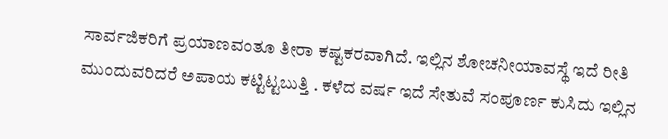ಸಾರ್ವಜಿಕರಿಗೆ ಪ್ರಯಾಣವಂತೂ ತೀರಾ ಕಷ್ಟಕರವಾಗಿದೆ. ಇಲ್ಲಿನ ಶೋಚನೀಯಾವಸ್ಥೆ ಇದೆ ರೀತಿ ಮುಂದುವರಿದರೆ ಅಪಾಯ ಕಟ್ಟಿಟ್ಟಬುತ್ತಿ . ಕಳೆದ ವರ್ಷ ಇದೆ ಸೇತುವೆ ಸಂಪೂರ್ಣ ಕುಸಿದು ಇಲ್ಲಿನ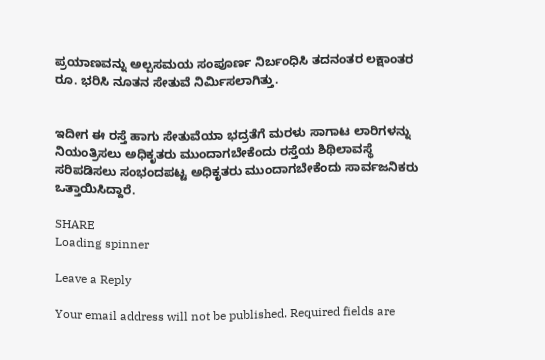ಪ್ರಯಾಣವನ್ನು ಅಲ್ಪಸಮಯ ಸಂಪೂರ್ಣ ನಿರ್ಬಂಧಿಸಿ ತದನಂತರ ಲಕ್ಷಾಂತರ ರೂ. ಭರಿಸಿ ನೂತನ ಸೇತುವೆ ನಿರ್ಮಿಸಲಾಗಿತ್ತು.


ಇದೀಗ ಈ ರಸ್ತೆ ಹಾಗು ಸೇತುವೆಯಾ ಭದ್ರತೆಗೆ ಮರಳು ಸಾಗಾಟ ಲಾರಿಗಳನ್ನು ನಿಯಂತ್ರಿಸಲು ಅಧಿಕೃತರು ಮುಂದಾಗಬೇಕೆಂದು ರಸ್ತೆಯ ಶಿಥಿಲಾವಸ್ಥೆ ಸರಿಪಡಿಸಲು ಸಂಭಂದಪಟ್ಟ ಅಧಿಕೃತರು ಮುಂದಾಗಬೇಕೆಂದು ಸಾರ್ವಜನಿಕರು ಒತ್ತಾಯಿಸಿದ್ದಾರೆ.

SHARE
Loading spinner

Leave a Reply

Your email address will not be published. Required fields are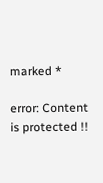marked *

error: Content is protected !!